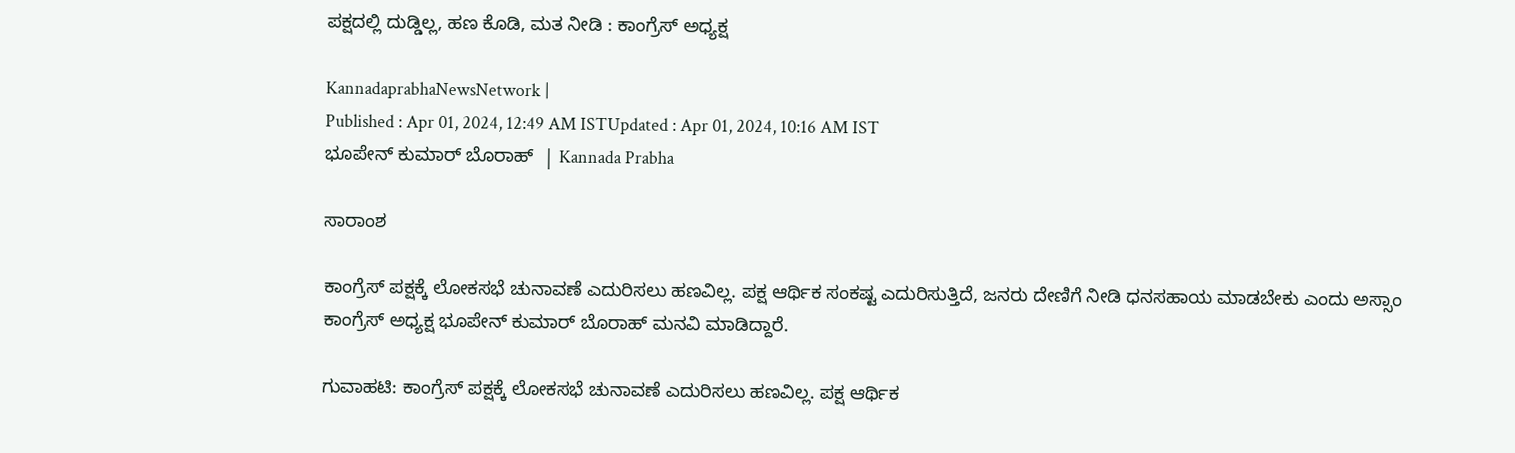ಪಕ್ಷದಲ್ಲಿ ದುಡ್ಡಿಲ್ಲ, ಹಣ ಕೊಡಿ, ಮತ ನೀಡಿ : ಕಾಂಗ್ರೆಸ್‌ ಅಧ್ಯಕ್ಷ

KannadaprabhaNewsNetwork |
Published : Apr 01, 2024, 12:49 AM ISTUpdated : Apr 01, 2024, 10:16 AM IST
ಭೂಪೇನ್‌ ಕುಮಾರ್‌ ಬೊರಾಹ್‌  | Kannada Prabha

ಸಾರಾಂಶ

ಕಾಂಗ್ರೆಸ್‌ ಪಕ್ಷಕ್ಕೆ ಲೋಕಸಭೆ ಚುನಾವಣೆ ಎದುರಿಸಲು ಹಣವಿಲ್ಲ. ಪಕ್ಷ ಆರ್ಥಿಕ ಸಂಕಷ್ಟ ಎದುರಿಸುತ್ತಿದೆ, ಜನರು ದೇಣಿಗೆ ನೀಡಿ ಧನಸಹಾಯ ಮಾಡಬೇಕು ಎಂದು ಅಸ್ಸಾಂ ಕಾಂಗ್ರೆಸ್‌ ಅಧ್ಯಕ್ಷ ಭೂಪೇನ್‌ ಕುಮಾರ್‌ ಬೊರಾಹ್‌ ಮನವಿ ಮಾಡಿದ್ದಾರೆ.

ಗುವಾಹಟಿ: ಕಾಂಗ್ರೆಸ್‌ ಪಕ್ಷಕ್ಕೆ ಲೋಕಸಭೆ ಚುನಾವಣೆ ಎದುರಿಸಲು ಹಣವಿಲ್ಲ. ಪಕ್ಷ ಆರ್ಥಿಕ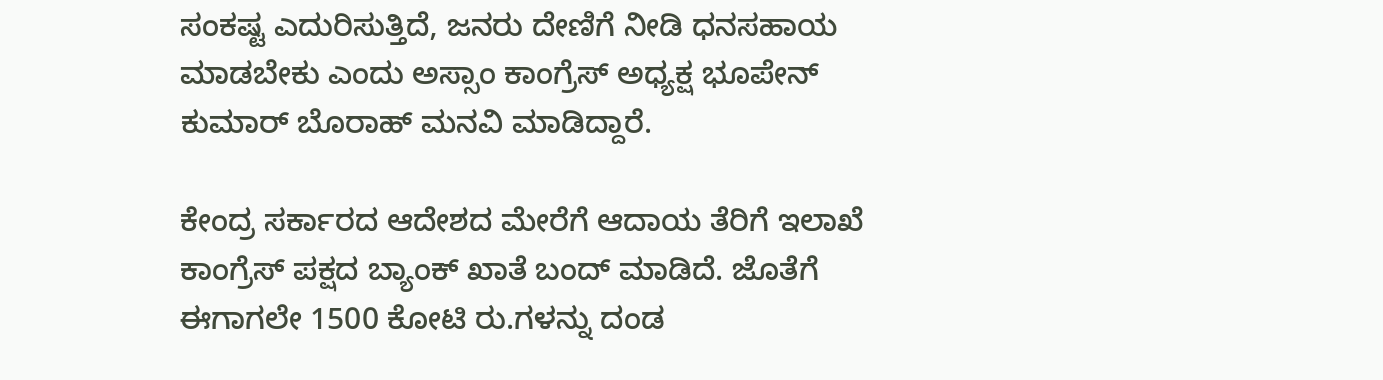ಸಂಕಷ್ಟ ಎದುರಿಸುತ್ತಿದೆ, ಜನರು ದೇಣಿಗೆ ನೀಡಿ ಧನಸಹಾಯ ಮಾಡಬೇಕು ಎಂದು ಅಸ್ಸಾಂ ಕಾಂಗ್ರೆಸ್‌ ಅಧ್ಯಕ್ಷ ಭೂಪೇನ್‌ ಕುಮಾರ್‌ ಬೊರಾಹ್‌ ಮನವಿ ಮಾಡಿದ್ದಾರೆ.

ಕೇಂದ್ರ ಸರ್ಕಾರದ ಆದೇಶದ ಮೇರೆಗೆ ಆದಾಯ ತೆರಿಗೆ ಇಲಾಖೆ ಕಾಂಗ್ರೆಸ್‌ ಪಕ್ಷದ ಬ್ಯಾಂಕ್‌ ಖಾತೆ ಬಂದ್‌ ಮಾಡಿದೆ. ಜೊತೆಗೆ ಈಗಾಗಲೇ 1500 ಕೋಟಿ ರು.ಗಳನ್ನು ದಂಡ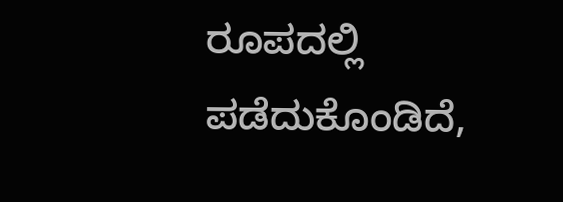ರೂಪದಲ್ಲಿ ಪಡೆದುಕೊಂಡಿದೆ,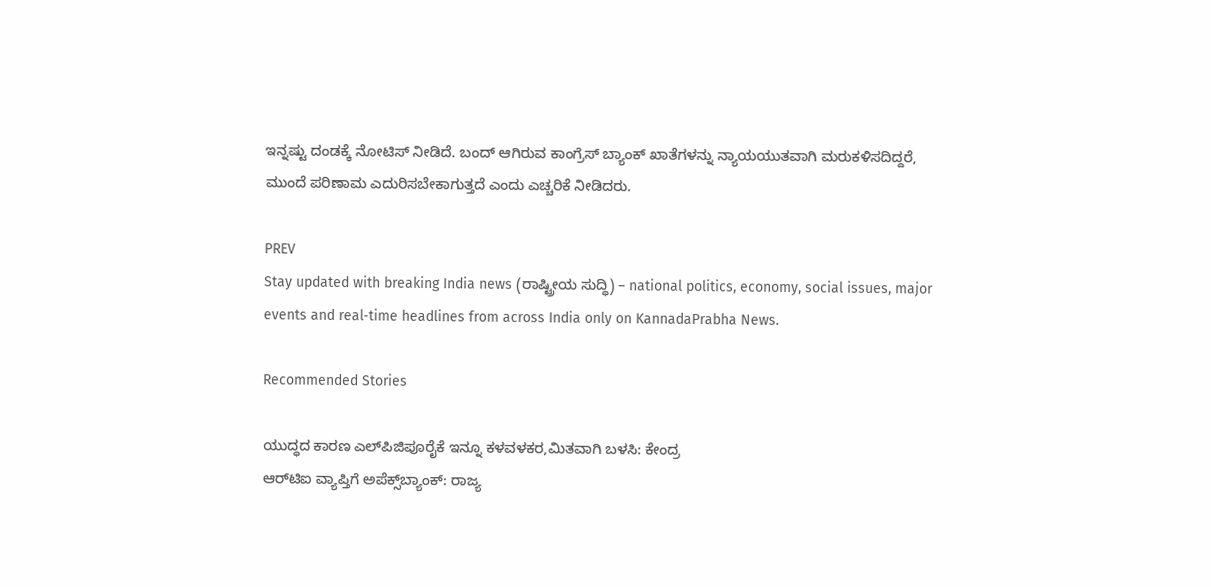ಇನ್ನಷ್ಟು ದಂಡಕ್ಕೆ ನೋಟಿಸ್‌ ನೀಡಿದೆ. ಬಂದ್‌ ಆಗಿರುವ ಕಾಂಗ್ರೆಸ್‌ ಬ್ಯಾಂಕ್‌ ಖಾತೆಗಳನ್ನು ನ್ಯಾಯಯುತವಾಗಿ ಮರುಕಳಿಸದಿದ್ದರೆ, ಮುಂದೆ ಪರಿಣಾಮ ಎದುರಿಸಬೇಕಾಗುತ್ತದೆ ಎಂದು ಎಚ್ಚರಿಕೆ ನೀಡಿದರು.

PREV
Stay updated with breaking India news (ರಾಷ್ಟ್ರೀಯ ಸುದ್ಧಿ) – national politics, economy, social issues, major events and real‑time headlines from across India only on KannadaPrabha News.

Recommended Stories

ಯುದ್ಧದ ಕಾರಣ ಎಲ್‌ಪಿಜಿಪೂರೈಕೆ ಇನ್ನೂ ಕಳವಳಕರ,ಮಿತವಾಗಿ ಬಳಸಿ: ಕೇಂದ್ರ
ಆರ್‌ಟಿಐ ವ್ಯಾಪ್ತಿಗೆ ಅಪೆಕ್ಸ್‌ಬ್ಯಾಂಕ್‌: ರಾಜ್ಯ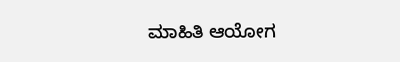ಮಾಹಿತಿ ಆಯೋಗ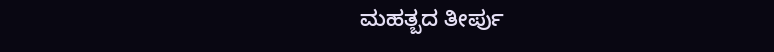ಮಹತ್ಬದ ತೀರ್ಪು